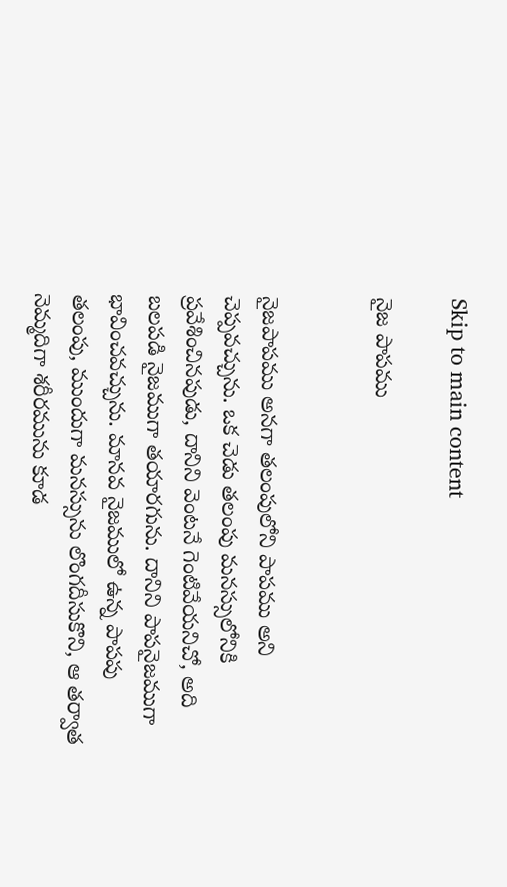Skip to main content

నైజ పాపము


నైజపాపము అనగా తలంపులోని పాపము అని చెప్పవచ్చును. ఒక చెడు తలంపు మనస్సులోనికి ప్రవేశించినపుడు, దానిని వెంటనే గెంటివేయనిచో, అది బలపడి నైజముగా తయారగును. దానిని పాపనైజముగా భావించవచ్చును. మానవ నైజములో ఉన్న పాపపు తలంపు, ముందుగా మనస్సును లొంగదీసుకొని, ఆ తర్వాత నెమ్మదిగా శరీరమును కూడ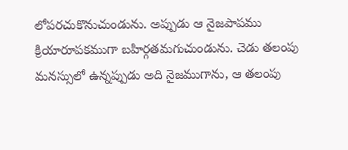లోపరచుకొనుచుండును. అప్పుడు ఆ నైజపాపము క్రియారూపకముగా బహిర్గతమగుచుండును. చెడు తలంపు మనస్సులో ఉన్నప్పుడు అది నైజముగాను, ఆ తలంపు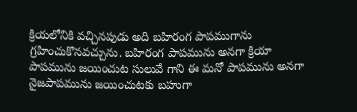క్రియలోనికి వచ్చినపుడు అది బహిరంగ పాపముగాను గ్రహించుకొనవచ్చును. బహిరంగ పాపమును అనగా క్రియా పాపమును జయించుట సులువే గాని ఈ మనో పాపమును అనగా నైజపాపమును జయించుటకు బహుగా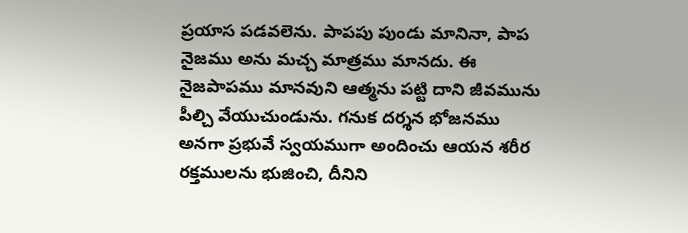ప్రయాస పడవలెను. పాపపు పుండు మానినా, పాప నైజము అను మచ్చ మాత్రము మానదు. ఈ నైజపాపము మానవుని ఆత్మను పట్టి దాని జీవమును పీల్చి వేయుచుండును. గనుక దర్శన భోజనము అనగా ప్రభువే స్వయముగా అందించు ఆయన శరీర రక్తములను భుజించి, దీనిని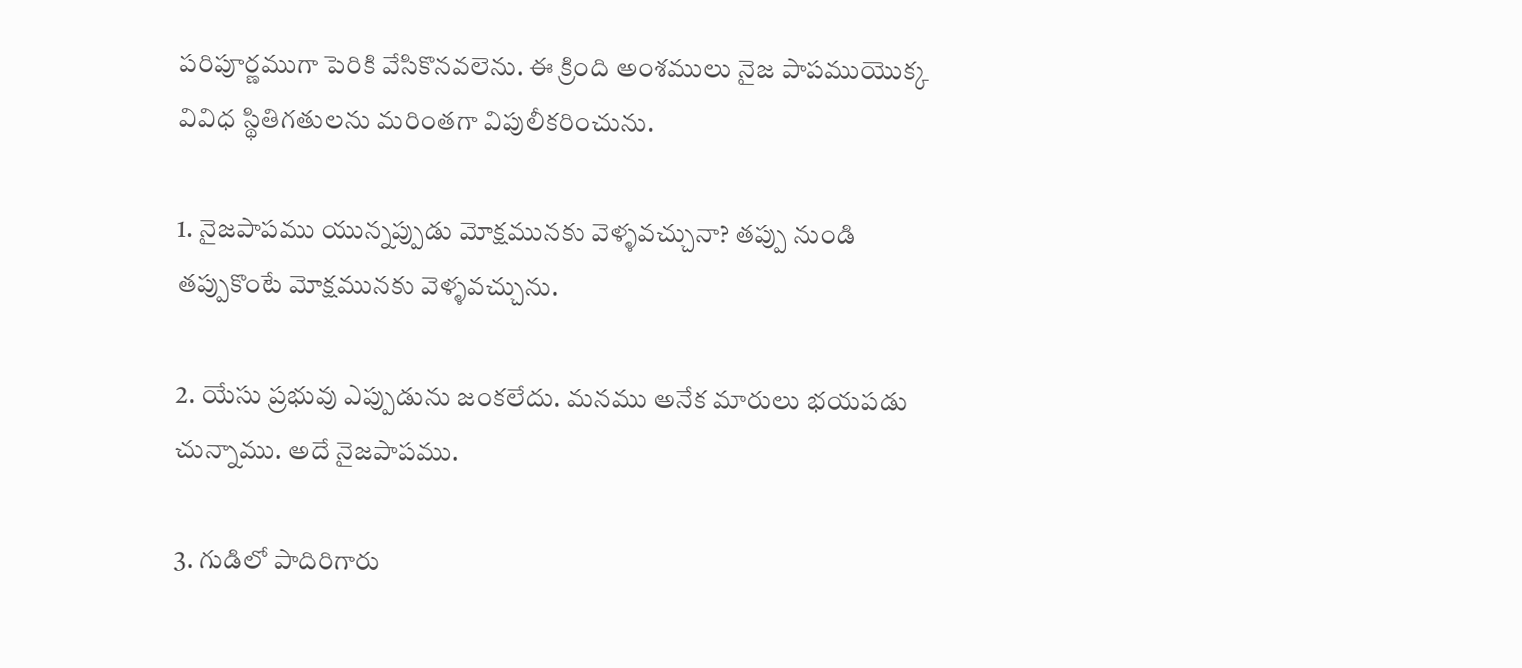పరిపూర్ణముగా పెరికి వేసికొనవలెను. ఈ క్రింది అంశములు నైజ పాపముయొక్క వివిధ స్థితిగతులను మరింతగా విపులీకరించును.

1. నైజపాపము యున్నప్పుడు మోక్షమునకు వెళ్ళవచ్చునా? తప్పు నుండి తప్పుకొంటే మోక్షమునకు వెళ్ళవచ్చును.

2. యేసు ప్రభువు ఎప్పుడును జంకలేదు. మనము అనేక మారులు భయపడు చున్నాము. అదే నైజపాపము.

3. గుడిలో పాదిరిగారు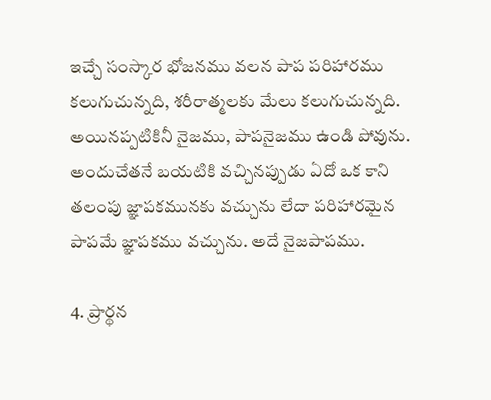ఇచ్చే సంస్కార భోజనము వలన పాప పరిహారము కలుగుచున్నది, శరీరాత్మలకు మేలు కలుగుచున్నది. అయినప్పటికినీ నైజము, పాపనైజము ఉండి పోవును. అందుచేతనే బయటికి వచ్చినప్పుడు ఏదో ఒక కాని తలంపు జ్ఞాపకమునకు వచ్చును లేదా పరిహారమైన పాపమే జ్ఞాపకము వచ్చును. అదే నైజపాపము.

4. ప్రార్థన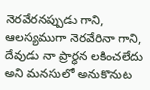నెరవేరనప్పుడు గాని, ఆలస్యముగా నెరవేరినా గాని, దేవుడు నా ప్రార్ధన లకించలేదు అని మనసులో అనుకొనుట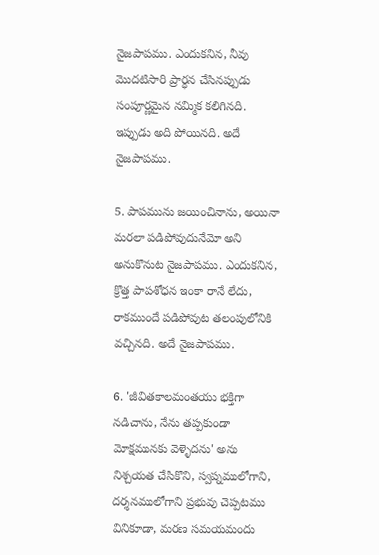నైజపాపము. ఎందుకనిన, నీవు మొదటిసారి ప్రార్ధన చేసినప్పుడు సంపూర్ణమైన నమ్మిక కలిగినది. ఇప్పుడు అది పోయినది. అదే నైజపాపము.

5. పాపమును జయించినాను, అయినా మరలా పడిపోవుదునేమో అని అనుకొనుట నైజపాపము. ఎందుకనిన, క్రొత్త పాపశోధన ఇంకా రానే లేదు, రాకముందే పడిపోవుట తలంపులోనికి వచ్చినది. అదే నైజపాపము.

6. 'జీవితకాలమంతయు భక్తిగా నడిచాను, నేను తప్పకుండా మోక్షమునకు వెళ్ళెదను' అను నిశ్చయత చేసికొని, స్వప్నములోగాని, దర్శనములోగాని ప్రభువు చెప్పటము వినికూడా, మరణ సమయమందు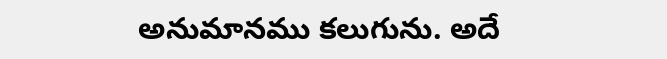అనుమానము కలుగును. అదే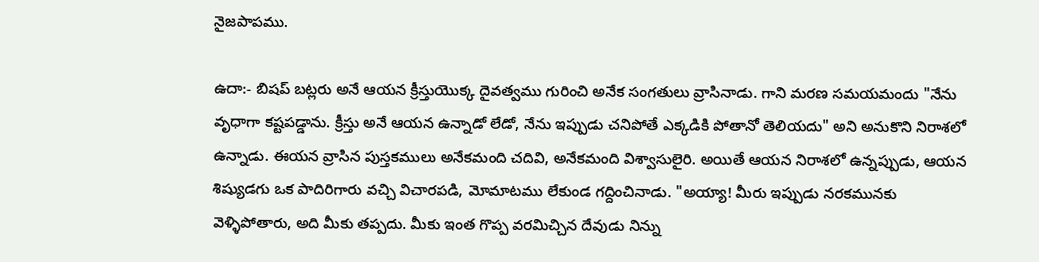నైజపాపము.

ఉదా:- బిషప్ బట్లరు అనే ఆయన క్రీస్తుయొక్క దైవత్వము గురించి అనేక సంగతులు వ్రాసినాడు. గాని మరణ సమయమందు "నేను వృధాగా కష్టపడ్డాను. క్రీస్తు అనే ఆయన ఉన్నాడో లేడో, నేను ఇప్పుడు చనిపోతే ఎక్కడికి పోతానో తెలియదు" అని అనుకొని నిరాశలో ఉన్నాడు. ఈయన వ్రాసిన పుస్తకములు అనేకమంది చదివి, అనేకమంది విశ్వాసులైరి. అయితే ఆయన నిరాశలో ఉన్నప్పుడు, ఆయన శిష్యుడగు ఒక పాదిరిగారు వచ్చి విచారపడి, మోమాటము లేకుండ గద్దించినాడు. "అయ్యా! మీరు ఇప్పుడు నరకమునకు వెళ్ళిపోతారు, అది మీకు తప్పదు. మీకు ఇంత గొప్ప వరమిచ్చిన దేవుడు నిన్ను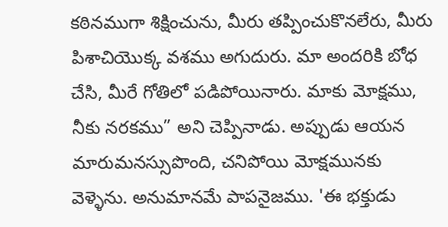కఠినముగా శిక్షించును, మీరు తప్పించుకొనలేరు, మీరు పిశాచియొక్క వశము అగుదురు. మా అందరికి బోధ చేసి, మీరే గోతిలో పడిపోయినారు. మాకు మోక్షము, నీకు నరకము” అని చెప్పినాడు. అప్పుడు ఆయన మారుమనస్సుపొంది, చనిపోయి మోక్షమునకు వెళ్ళెను. అనుమానమే పాపనైజము. 'ఈ భక్తుడు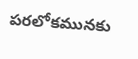పరలోకమునకు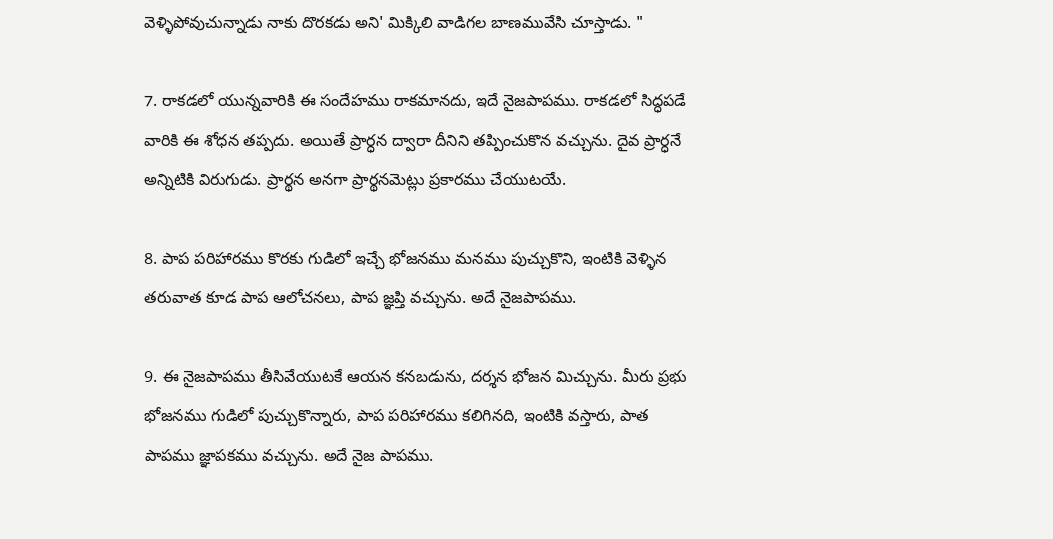వెళ్ళిపోవుచున్నాడు నాకు దొరకడు అని' మిక్కిలి వాడిగల బాణమువేసి చూస్తాడు. "

7. రాకడలో యున్నవారికి ఈ సందేహము రాకమానదు, ఇదే నైజపాపము. రాకడలో సిద్ధపడే వారికి ఈ శోధన తప్పదు. అయితే ప్రార్ధన ద్వారా దీనిని తప్పించుకొన వచ్చును. దైవ ప్రార్ధనే అన్నిటికి విరుగుడు. ప్రార్థన అనగా ప్రార్థనమెట్లు ప్రకారము చేయుటయే.

8. పాప పరిహారము కొరకు గుడిలో ఇచ్చే భోజనము మనము పుచ్చుకొని, ఇంటికి వెళ్ళిన తరువాత కూడ పాప ఆలోచనలు, పాప జ్ఞప్తి వచ్చును. అదే నైజపాపము.

9. ఈ నైజపాపము తీసివేయుటకే ఆయన కనబడును, దర్శన భోజన మిచ్చును. మీరు ప్రభు భోజనము గుడిలో పుచ్చుకొన్నారు, పాప పరిహారము కలిగినది, ఇంటికి వస్తారు, పాత పాపము జ్ఞాపకము వచ్చును. అదే నైజ పాపము.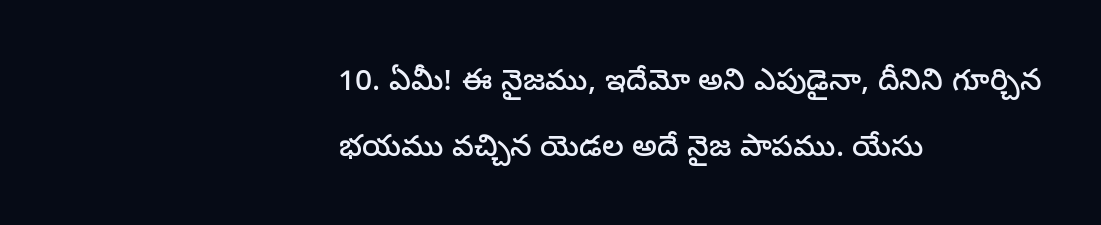10. ఏమీ! ఈ నైజము, ఇదేమో అని ఎపుడైనా, దీనిని గూర్చిన భయము వచ్చిన యెడల అదే నైజ పాపము. యేసు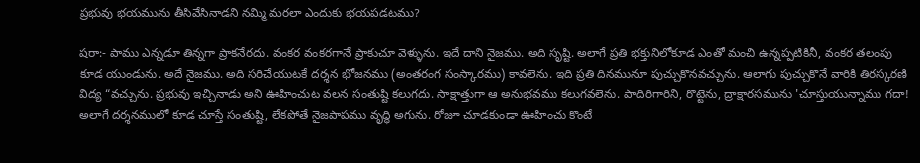ప్రభువు భయమును తీసివేసినాడని నమ్మి మరలా ఎందుకు భయపడటము?

షరా:- పాము ఎన్నడూ తిన్నగా ప్రాకనేరదు. వంకర వంకరగానే ప్రాకుచూ వెళ్ళును. ఇదే దాని నైజము. అది సృష్టి. అలాగే ప్రతి భక్తునిలోకూడ ఎంతో మంచి ఉన్నప్పటికినీ, వంకర తలంపు కూడ యుండును. అదే నైజము. అది సరిచేయుటకే దర్శన భోజనము (అంతరంగ సంస్కారము) కావలెను. ఇది ప్రతి దినమునూ పుచ్చుకొనవచ్చును. ఆలాగు పుచ్చుకొనే వారికి తిరస్కరణి విద్య “వచ్చును. ప్రభువు ఇచ్చినాడు అని ఊహించుట వలన సంతుష్టి కలుగదు. సాక్షాత్తుగా ఆ అనుభవము కలుగవలెను. పాదిరిగారిని, రొట్టెను, ద్రాక్షారసమును 'చూస్తుయున్నాము గదా! అలాగే దర్శనములో కూడ చూస్తే సంతుష్టి, లేకపోతే నైజపాపము వృద్ధి అగును. రోజూ చూడకుండా ఊహించు కొంటే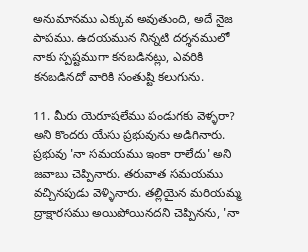అనుమానము ఎక్కువ అవుతుంది, అదే నైజ పాపము. ఉదయమున నిన్నటి దర్శనములో నాకు స్పష్టముగా కనబడినట్లు, ఎవరికి కనబడినదో వారికి సంతుష్టి కలుగును.

11. మీరు యెరూషలేము పండుగకు వెళ్ళరా? అని కొందరు యేసు ప్రభువును అడిగినారు. ప్రభువు 'నా సమయము ఇంకా రాలేదు' అని జవాబు చెప్పినారు. తరువాత సమయము వచ్చినపుడు వెళ్ళినారు. తల్లియైన మరియమ్మ ద్రాక్షారసము అయిపోయినదని చెప్పినను, 'నా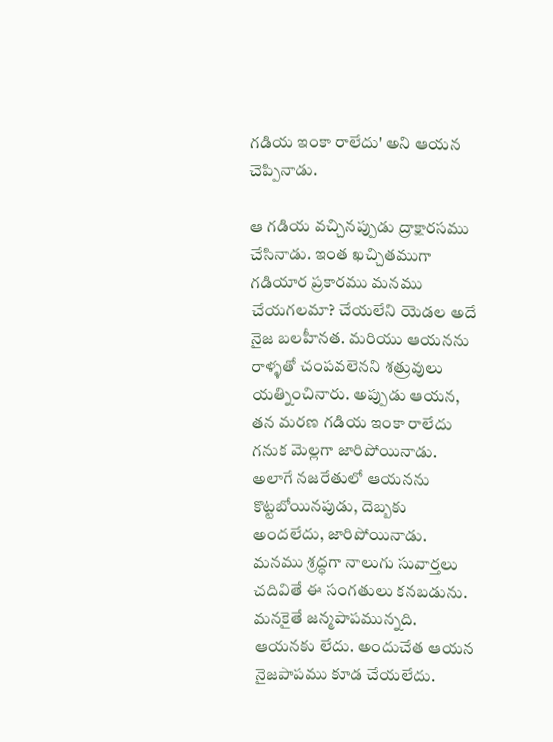గడియ ఇంకా రాలేదు' అని ఆయన చెప్పినాడు.

ఆ గడియ వచ్చినప్పుడు ద్రాక్షారసము చేసినాడు. ఇంత ఖచ్చితముగా గడియార ప్రకారము మనము చేయగలమా? చేయలేని యెడల అదే నైజ బలహీనత. మరియు ఆయనను రాళ్ళతో చంపవలెనని శత్రువులు యత్నించినారు. అప్పుడు ఆయన, తన మరణ గడియ ఇంకా రాలేదు గనుక మెల్లగా జారిపోయినాడు. అలాగే నజరేతులో ఆయనను కొట్టబోయినపుడు, దెబ్బకు అందలేదు, జారిపోయినాడు. మనము శ్రద్ధగా నాలుగు సువార్తలు చదివితే ఈ సంగతులు కనబడును. మనకైతే జన్మపాపమున్నది. ఆయనకు లేదు. అందుచేత ఆయన నైజపాపము కూడ చేయలేదు.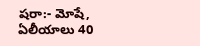షరా:- మోషే, ఏలీయాలు 40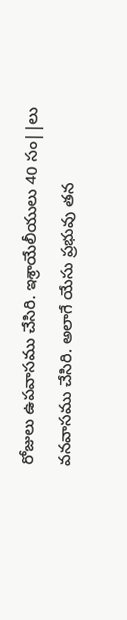రోజులు ఉపవాసము చేసిరి. ఇశ్రాయేలీయులు 40 సం||లు వనవాసము చేసిరి. అలాగే యేసు ప్రభువు తన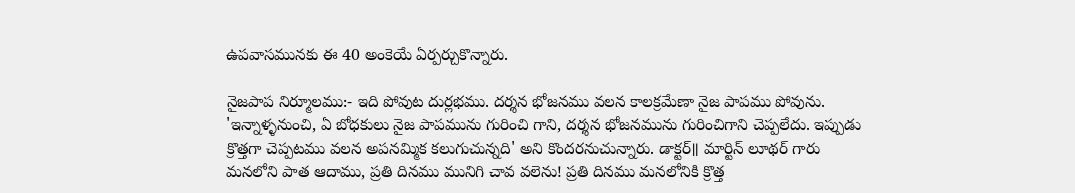ఉపవాసమునకు ఈ 40 అంకెయే ఏర్పర్చుకొన్నారు.

నైజపాప నిర్మూలము:- ఇది పోవుట దుర్లభము. దర్శన భోజనము వలన కాలక్రమేణా నైజ పాపము పోవును. 'ఇన్నాళ్ళనుంచి, ఏ బోధకులు నైజ పాపమును గురించి గాని, దర్శన భోజనమును గురించిగాని చెప్పలేదు. ఇప్పుడు క్రొత్తగా చెప్పటము వలన అపనమ్మిక కలుగుచున్నది' అని కొందరనుచున్నారు. డాక్టర్॥ మార్టిన్ లూథర్ గారు మనలోని పాత ఆదాము, ప్రతి దినము మునిగి చావ వలెను! ప్రతి దినము మనలోనికి క్రొత్త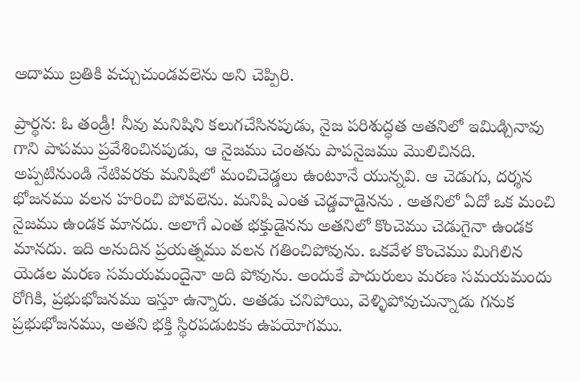ఆదాము బ్రతికి వచ్చుచుండవలెను అని చెప్పిరి.

ప్రార్థన: ఓ తండ్రీ! నీవు మనిషిని కలుగచేసినపుడు, నైజ పరిశుద్ధత అతనిలో ఇమిడ్చినావు గాని పాపము ప్రవేశించినపుడు, ఆ నైజము చెంతను పాపనైజము మొలిచినది. అప్పటినుండి నేటివరకు మనిషిలో మంచిచెడ్డలు ఉంటూనే యున్నవి. ఆ చెడుగు, దర్శన భోజనము వలన హరించి పోవలెను. మనిషి ఎంత చెడ్డవాడైనను . అతనిలో ఏదో ఒక మంచి నైజము ఉండక మానదు. అలాగే ఎంత భక్తుడైనను అతనిలో కొంచెము చెడుగైనా ఉండక మానదు. ఇది అనుదిన ప్రయత్నము వలన గతించిపోవును. ఒకవేళ కొంచెము మిగిలిన యెడల మరణ సమయమందైనా అది పోవును. అందుకే పాదురులు మరణ సమయమందు రోగికి, ప్రభుభోజనము ఇస్తూ ఉన్నారు. అతడు చనిపోయి, వెళ్ళిపోవుచున్నాడు గనుక ప్రభుభోజనము, అతని భక్తి స్థిరపడుటకు ఉపయోగము.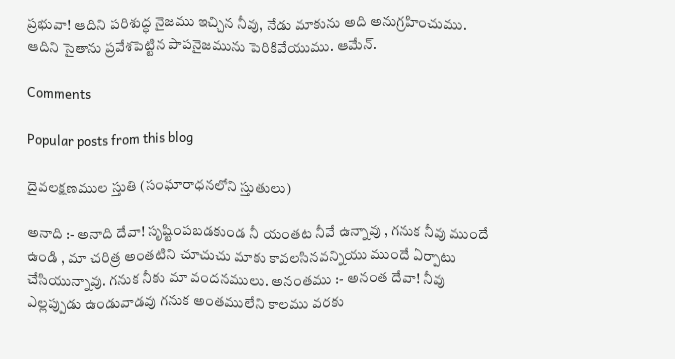ప్రభువా! ఆదిని పరిశుద్ధ నైజము ఇచ్చిన నీవు, నేడు మాకును అది అనుగ్రహించుము. ఆదిని సైతాను ప్రవేశపెట్టిన పాపనైజమును పెరికివేయుము. ఆమేన్.

Comments

Popular posts from this blog

దైవలక్షణముల స్తుతి (సంఘారాధనలోని స్తుతులు)

అనాది :- అనాది దేవా! సృష్టింపబడకుండ నీ యంతట నీవే ఉన్నావు , గనుక నీవు ముందే ఉండి , మా చరిత్ర అంతటిని చూచుచు మాకు కావలసినవన్నియు ముందే ఏర్పాటు చేసియున్నావు. గనుక నీకు మా వందనములు. అనంతము :- అనంత దేవా! నీవు ఎల్లప్పుడు ఉండువాడవు గనుక అంతములేని కాలము వరకు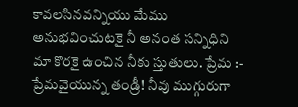కావలసినవన్నియు మేము అనుభవించుటకై నీ అనంత సన్నిధిని మా కొరకై ఉంచిన నీకు స్తుతులు. ప్రేమ :- ప్రేమవైయున్న తండ్రీ! నీవు ముగ్గురుగా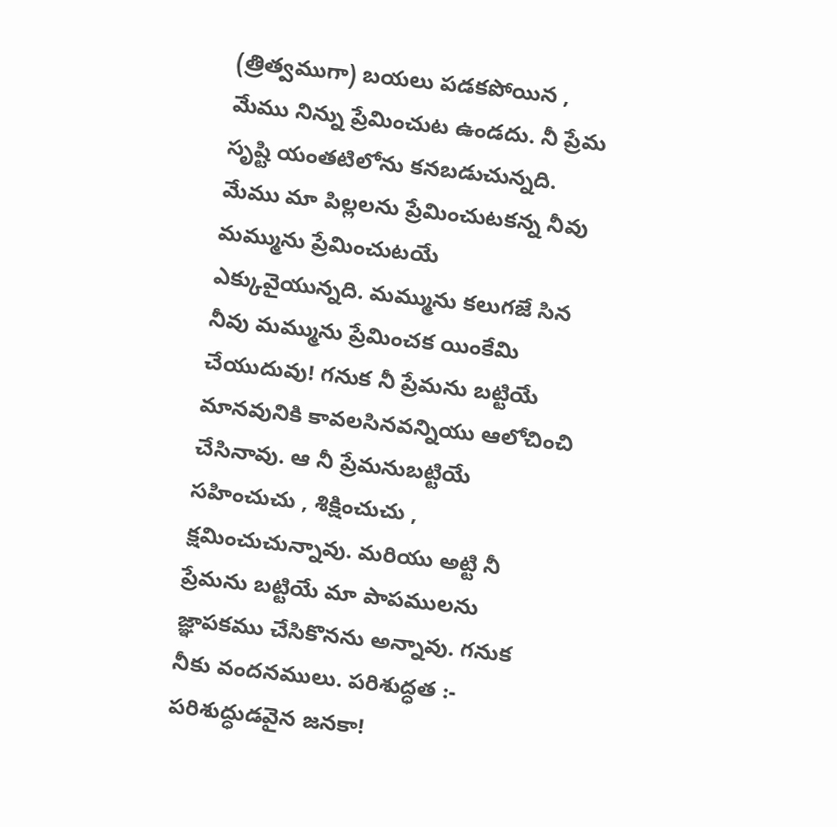(త్రిత్వముగా) బయలు పడకపోయిన , మేము నిన్ను ప్రేమించుట ఉండదు. నీ ప్రేమ సృష్టి యంతటిలోను కనబడుచున్నది. మేము మా పిల్లలను ప్రేమించుటకన్న నీవు మమ్మును ప్రేమించుటయే ఎక్కువైయున్నది. మమ్మును కలుగజే సిన నీవు మమ్మును ప్రేమించక యింకేమి చేయుదువు! గనుక నీ ప్రేమను బట్టియే మానవునికి కావలసినవన్నియు ఆలోచించి చేసినావు. ఆ నీ ప్రేమనుబట్టియే సహించుచు , శిక్షించుచు , క్షమించుచున్నావు. మరియు అట్టి నీ ప్రేమను బట్టియే మా పాపములను జ్ఞాపకము చేసికొనను అన్నావు. గనుక నీకు వందనములు. పరిశుద్ధత :- పరిశుద్ధుడవైన జనకా!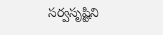సర్వసృష్టిని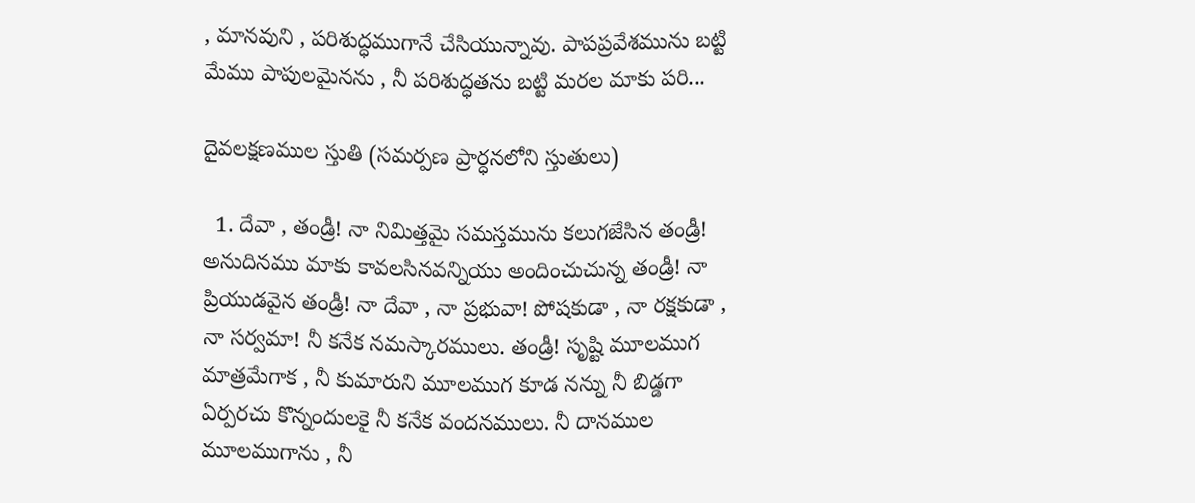, మానవుని , పరిశుద్ధముగానే చేసియున్నావు. పాపప్రవేశమును బట్టి మేము పాపులమైనను , నీ పరిశుద్ధతను బట్టి మరల మాకు పరి...

దైవలక్షణముల స్తుతి (సమర్పణ ప్రార్ధనలోని స్తుతులు)

  1. దేవా , తండ్రీ! నా నిమిత్తమై సమస్తమును కలుగజేసిన తండ్రీ! అనుదినము మాకు కావలసినవన్నియు అందించుచున్న తండ్రీ! నా ప్రియుడవైన తండ్రీ! నా దేవా , నా ప్రభువా! పోషకుడా , నా రక్షకుడా , నా సర్వమా! నీ కనేక నమస్కారములు. తండ్రీ! సృష్టి మూలముగ మాత్రమేగాక , నీ కుమారుని మూలముగ కూడ నన్ను నీ బిడ్డగా ఏర్పరచు కొన్నందులకై నీ కనేక వందనములు. నీ దానముల మూలముగాను , నీ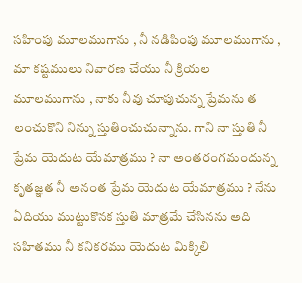సహింపు మూలముగాను , నీ నడిపింపు మూలముగాను , మా కష్టములు నివారణ చేయు నీ క్రియల మూలముగాను , నాకు నీవు చూపుచున్న ప్రేమను త లంచుకొని నిన్ను స్తుతించుచున్నాను. గాని నా స్తుతి నీ ప్రేమ యెదుట యేమాత్రము ? నా అంతరంగమందున్న కృతజ్ఞత నీ అనంత ప్రేమ యెదుట యేమాత్రము ? నేను ఏదియు ముట్టుకొనక స్తుతి మాత్రమే చేసినను అది సహితము నీ కనికరము యెదుట మిక్కిలి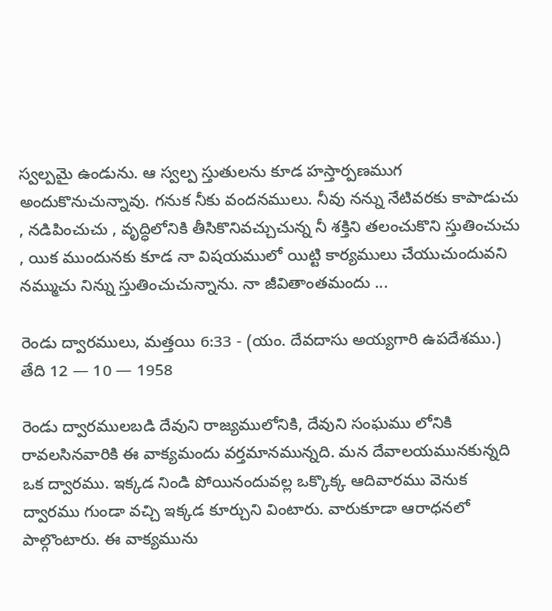స్వల్పమై ఉండును. ఆ స్వల్ప స్తుతులను కూడ హస్తార్పణముగ అందుకొనుచున్నావు. గనుక నీకు వందనములు. నీవు నన్ను నేటివరకు కాపాడుచు , నడిపించుచు , వృద్ధిలోనికి తీసికొనివచ్చుచున్న నీ శక్తిని తలంచుకొని స్తుతించుచు , యిక ముందునకు కూడ నా విషయములో యిట్టి కార్యములు చేయుచుందువని నమ్ముచు నిన్ను స్తుతించుచున్నాను. నా జీవితాంతమందు ...

రెండు ద్వారములు, మత్తయి 6:33 - (యం. దేవదాసు అయ్యగారి ఉపదేశము.) తేది 12 — 10 — 1958

రెండు ద్వారములబడి దేవుని రాజ్యములోనికి, దేవుని సంఘము లోనికి రావలసినవారికి ఈ వాక్యమందు వర్తమానమున్నది. మన దేవాలయమునకున్నది ఒక ద్వారము. ఇక్కడ నిండి పోయినందువల్ల ఒక్కొక్క ఆదివారము వెనుక ద్వారము గుండా వచ్చి ఇక్కడ కూర్చుని వింటారు. వారుకూడా ఆరాధనలో పాల్గొంటారు. ఈ వాక్యమును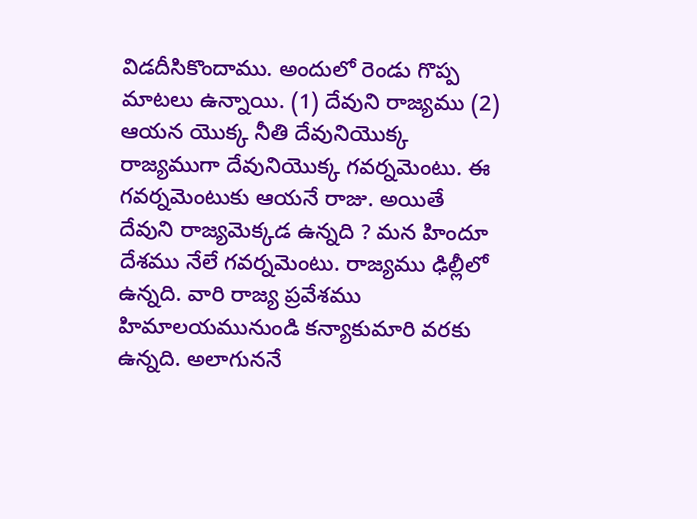విడదీసికొందాము. అందులో రెండు గొప్ప మాటలు ఉన్నాయి. (1) దేవుని రాజ్యము (2) ఆయన యొక్క నీతి దేవునియొక్క రాజ్యముగా దేవునియొక్క గవర్నమెంటు. ఈ గవర్నమెంటుకు ఆయనే రాజు. అయితే దేవుని రాజ్యమెక్కడ ఉన్నది ? మన హిందూ దేశము నేలే గవర్నమెంటు. రాజ్యము ఢిల్లీలో ఉన్నది. వారి రాజ్య ప్రవేశము హిమాలయమునుండి కన్యాకుమారి వరకు ఉన్నది. అలాగుననే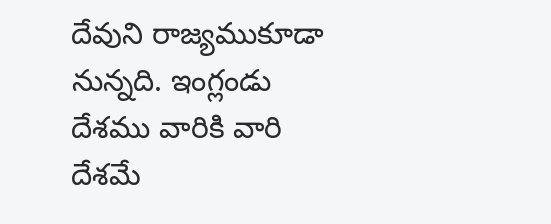దేవుని రాజ్యముకూడా నున్నది. ఇంగ్లండు దేశము వారికి వారి దేశమే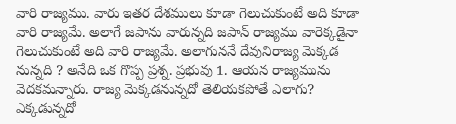వారి రాజ్యము. వారు ఇతర దేశములు కూడా గెలుచుకుంటే అది కూడా వారి రాజ్యమే. అలాగే జపాను వారున్నది జపాన్ రాజ్యము వారెక్కడైనా గెలుచుకుంటే అది వారి రాజ్యమే. అలాగుననే దేవునిరాజ్య మెక్కడ నున్నది ? అనేది ఒక గొప్ప ప్రశ్న. ప్రభువు 1. ఆయన రాజ్యమును వెదకమన్నారు. రాజ్య మెక్కడనున్నదో తెలియకపోతే ఎలాగు? ఎక్కడున్నదో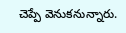చెప్పే వెనుకనున్నారు.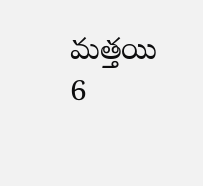మత్తయి 6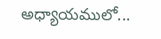అధ్యాయములో...